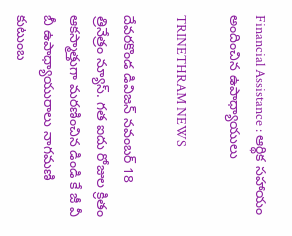Financial Assistance : ఆర్థిక సహాయం అందించిన ఉపాధ్యాయులు

TRINETHRAM NEWS

దేవరకొండ డివిజన్ నవంబర్ 18 త్రినేత్రం న్యూస్. గత ఐదు రోజుల క్రితం ఆకస్మాత్తుగా మరణించిన డిండి కే జీ వీ బీ ఉపాధ్యాయురాలు నాగమణి కుటుంబ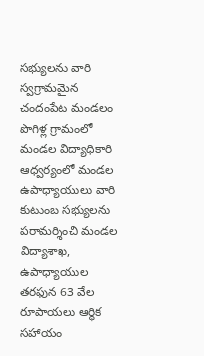సభ్యులను వారి స్వగ్రామమైన చందంపేట మండలం పొగిళ్ల గ్రామంలో మండల విద్యాధికారి ఆధ్వర్యంలో మండల ఉపాధ్యాయులు వారి కుటుంబ సభ్యులను పరామర్శించి మండల విద్యాశాఖ, ఉపాధ్యాయుల తరఫున 63 వేల రూపాయలు ఆర్థిక సహాయం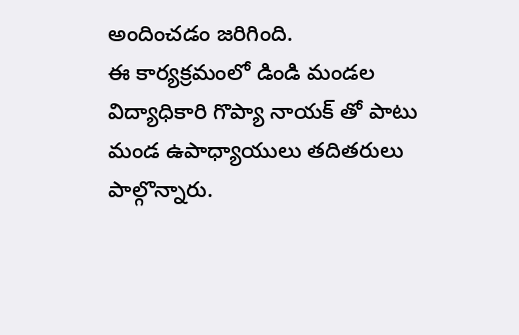అందించడం జరిగింది.
ఈ కార్యక్రమంలో డిండి మండల విద్యాధికారి గొప్యా నాయక్ తో పాటు మండ ఉపాధ్యాయులు తదితరులు పాల్గొన్నారు.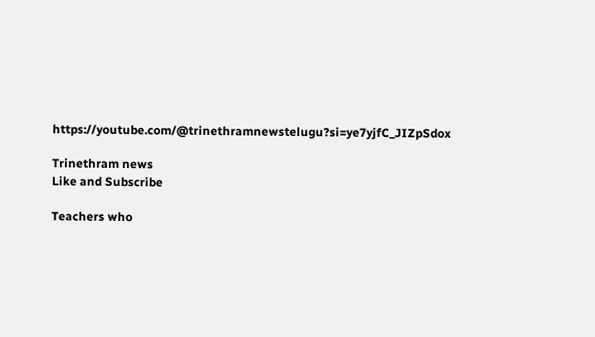https://youtube.com/@trinethramnewstelugu?si=ye7yjfC_JIZpSdox

Trinethram news
Like and Subscribe

Teachers who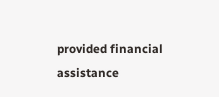provided financial assistance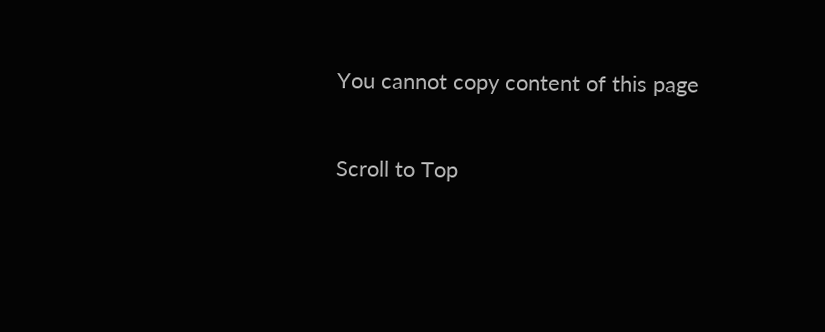You cannot copy content of this page

Scroll to Top